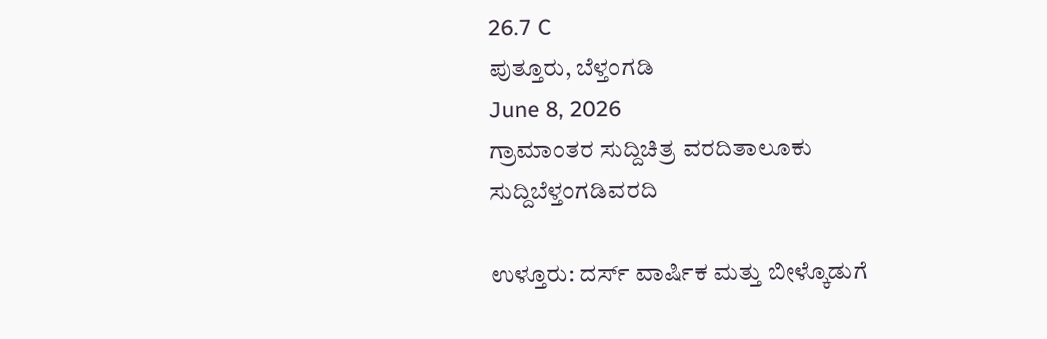26.7 C
ಪುತ್ತೂರು, ಬೆಳ್ತಂಗಡಿ
June 8, 2026
ಗ್ರಾಮಾಂತರ ಸುದ್ದಿಚಿತ್ರ ವರದಿತಾಲೂಕು ಸುದ್ದಿಬೆಳ್ತಂಗಡಿವರದಿ

ಉಳ್ತೂರು: ದರ್ಸ್ ವಾರ್ಷಿಕ ಮತ್ತು ಬೀಳ್ಕೊಡುಗೆ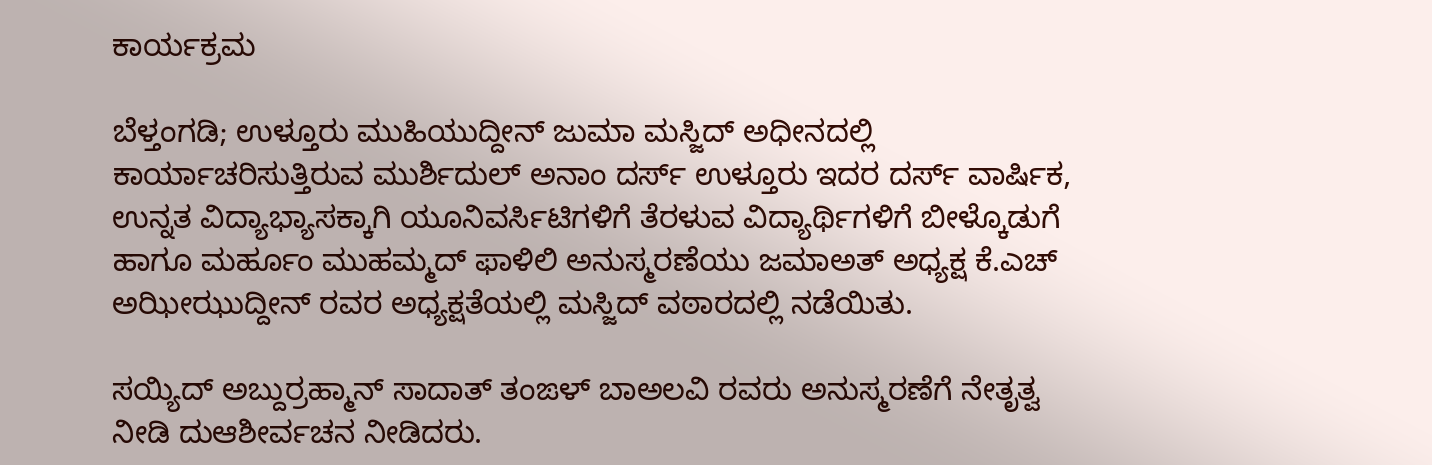ಕಾರ್ಯಕ್ರಮ

ಬೆಳ್ತಂಗಡಿ; ಉಳ್ತೂರು ಮುಹಿಯುದ್ದೀನ್ ಜುಮಾ ಮಸ್ಜಿದ್ ಅಧೀನದಲ್ಲಿ ಕಾರ್ಯಾಚರಿಸುತ್ತಿರುವ ಮುರ್ಶಿದುಲ್ ಅನಾಂ ದರ್ಸ್ ಉಳ್ತೂರು ಇದರ ದರ್ಸ್ ವಾರ್ಷಿಕ, ಉನ್ನತ ವಿದ್ಯಾಭ್ಯಾಸಕ್ಕಾಗಿ ಯೂನಿವರ್ಸಿಟಿಗಳಿಗೆ ತೆರಳುವ ವಿದ್ಯಾರ್ಥಿಗಳಿಗೆ ಬೀಳ್ಕೊಡುಗೆ ಹಾಗೂ ಮರ್ಹೂಂ ಮುಹಮ್ಮದ್ ಫಾಳಿಲಿ ಅನುಸ್ಮರಣೆಯು ಜಮಾಅತ್ ಅಧ್ಯಕ್ಷ ಕೆ.ಎಚ್ ಅಝೀಝುದ್ದೀನ್ ರವರ ಅಧ್ಯಕ್ಷತೆಯಲ್ಲಿ ಮಸ್ಜಿದ್ ವಠಾರದಲ್ಲಿ ನಡೆಯಿತು.

ಸಯ್ಯಿದ್ ಅಬ್ದುರ್ರಹ್ಮಾನ್ ಸಾದಾತ್ ತಂಙಳ್ ಬಾಅಲವಿ ರವರು ಅನುಸ್ಮರಣೆಗೆ ನೇತೃತ್ವ ನೀಡಿ ದುಆಶೀರ್ವಚನ ನೀಡಿದರು.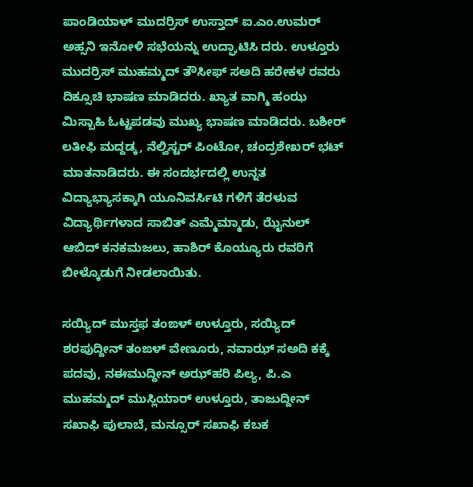ಪಾಂಡಿಯಾಳ್ ಮುದರ್ರಿಸ್ ಉಸ್ತಾದ್ ಐ.ಎಂ.ಉಮರ್ ಅಹ್ಸನಿ ಇನೋಳಿ ಸಭೆಯನ್ನು ಉದ್ಘಾಟಿಸಿ ದರು. ಉಳ್ತೂರು ಮುದರ್ರಿಸ್ ಮುಹಮ್ಮದ್ ತೌಸೀಫ್ ಸಅದಿ ಹರೇಕಳ ರವರು ದಿಕ್ಸೂಚಿ ಭಾಷಣ ಮಾಡಿದರು. ಖ್ಯಾತ ವಾಗ್ಮಿ ಹಂಝ ಮಿಸ್ಬಾಹಿ ಓಟ್ಟಪಡವು ಮುಖ್ಯ ಭಾಷಣ ಮಾಡಿದರು. ಬಶೀರ್ ಲತೀಫಿ ಮದ್ದಡ್ಕ, ನೆಲ್ವಿಸ್ಟರ್ ಪಿಂಟೋ, ಚಂದ್ರಶೇಖರ್ ಭಟ್ ಮಾತನಾಡಿದರು. ಈ ಸಂದರ್ಭದಲ್ಲಿ ಉನ್ನತ ವಿದ್ಯಾಭ್ಯಾಸಕ್ಕಾಗಿ ಯೂನಿವರ್ಸಿಟಿ ಗಳಿಗೆ ತೆರಳುವ ವಿದ್ಯಾರ್ಥಿಗಳಾದ ಸಾಬಿತ್ ಎಮ್ಮೆಮ್ಮಾಡು, ಝೈನುಲ್ ಆಬಿದ್ ಕನಕಮಜಲು, ಹಾಶಿರ್ ಕೊಯ್ಯೂರು ರವರಿಗೆ ಬೀಳ್ಕೊಡುಗೆ ನೀಡಲಾಯಿತು.

ಸಯ್ಯಿದ್ ಮುಸ್ತಫ ತಂಙಳ್ ಉಳ್ತೂರು, ಸಯ್ಯಿದ್ ಶರಪುದ್ದೀನ್ ತಂಙಳ್ ವೇಣೂರು, ನವಾಝ್ ಸಅದಿ ಕಕ್ಕೆ ಪದವು, ನಈಮುದ್ದೀನ್ ಅಝ್‌ಹರಿ ಪಿಲ್ಯ, ಪಿ.ಎ ಮುಹಮ್ಮದ್ ಮುಸ್ಲಿಯಾರ್ ಉಳ್ತೂರು, ತಾಜುದ್ದೀನ್ ಸಖಾಫಿ ಪುಲಾಬೆ, ಮನ್ಸೂರ್ ಸಖಾಫಿ ಕಬಕ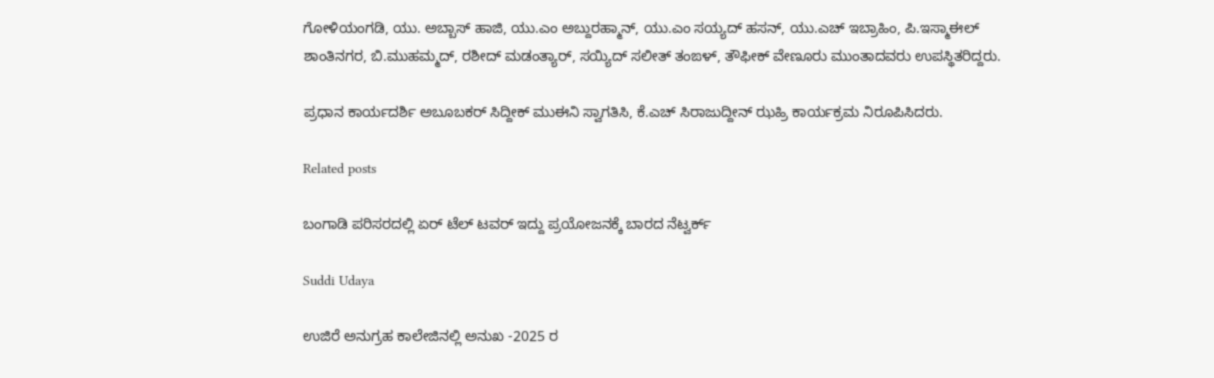ಗೋಳಿಯಂಗಡಿ, ಯು. ಅಬ್ಬಾಸ್ ಹಾಜಿ, ಯು.ಎಂ ಅಬ್ದುರಹ್ಮಾನ್, ಯು.ಎಂ ಸಯ್ಯದ್ ಹಸನ್, ಯು.ಎಚ್ ಇಬ್ರಾಹಿಂ, ಪಿ.ಇಸ್ಮಾಈಲ್ ಶಾಂತಿನಗರ, ಬಿ.ಮುಹಮ್ಮದ್, ರಶೀದ್ ಮಡಂತ್ಯಾರ್, ಸಯ್ಯಿದ್ ಸಲೀತ್ ತಂಙಳ್, ತೌಫೀಕ್ ವೇಣೂರು ಮುಂತಾದವರು ಉಪಸ್ಥಿತರಿದ್ದರು.

ಪ್ರಧಾನ ಕಾರ್ಯದರ್ಶಿ ಅಬೂಬಕರ್ ಸಿದ್ದೀಕ್ ಮುಈನಿ ಸ್ವಾಗತಿಸಿ, ಕೆ.ಎಚ್ ಸಿರಾಜುದ್ದೀನ್ ಝಹ್ರಿ ಕಾರ್ಯಕ್ರಮ ನಿರೂಪಿಸಿದರು.

Related posts

ಬಂಗಾಡಿ ಪರಿಸರದಲ್ಲಿ ಏರ್ ಟೆಲ್ ಟವರ್ ಇದ್ದು ಪ್ರಯೋಜನಕ್ಕೆ ಬಾರದ ನೆಟ್ವರ್ಕ್

Suddi Udaya

ಉಜಿರೆ ಅನುಗ್ರಹ ಕಾಲೇಜಿನಲ್ಲಿ ಅನುಖ -2025 ರ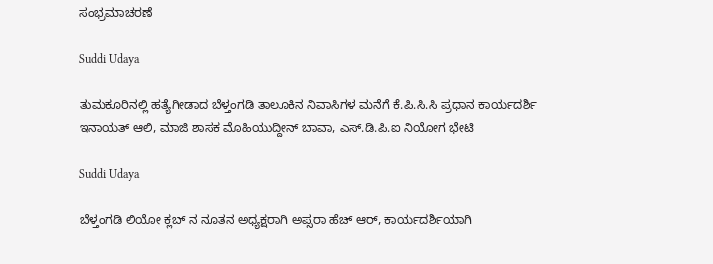ಸಂಭ್ರಮಾಚರಣೆ

Suddi Udaya

ತುಮಕೂರಿನಲ್ಲಿ ಹತ್ಯೆಗೀಡಾದ ಬೆಳ್ತಂಗಡಿ ತಾಲೂಕಿನ ನಿವಾಸಿಗಳ ಮನೆಗೆ ಕೆ.ಪಿ.ಸಿ.ಸಿ ಪ್ರಧಾನ ಕಾರ್ಯದರ್ಶಿ ಇನಾಯತ್ ಆಲಿ, ಮಾಜಿ ಶಾಸಕ ಮೊಹಿಯುದ್ದೀನ್ ಬಾವಾ, ಎಸ್.ಡಿ.ಪಿ.ಐ ನಿಯೋಗ ಭೇಟಿ

Suddi Udaya

ಬೆಳ್ತಂಗಡಿ ಲಿಯೋ ಕ್ಲಬ್ ನ ನೂತನ ಅಧ್ಯಕ್ಷರಾಗಿ ಅಪ್ಸರಾ ಹೆಚ್ ಆರ್, ಕಾರ್ಯದರ್ಶಿಯಾಗಿ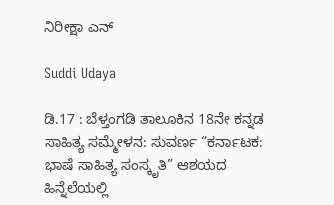ನಿರೀಕ್ಷಾ ಎನ್

Suddi Udaya

ಡಿ.17 : ಬೆಳ್ತಂಗಡಿ ತಾಲೂಕಿನ 18ನೇ ಕನ್ನಡ ಸಾಹಿತ್ಯ ಸಮ್ಮೇಳನ: ಸುವರ್ಣ “ಕರ್ನಾಟಕ: ಭಾಷೆ ಸಾಹಿತ್ಯ ಸಂಸ್ಕೃತಿ” ಆಶಯದ ಹಿನ್ನೆಲೆಯಲ್ಲಿ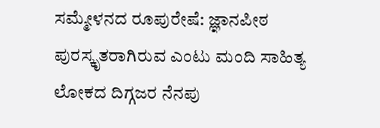ಸಮ್ಮೇಳನದ ರೂಪುರೇಷೆ: ಜ್ಞಾನಪೀಠ ಪುರಸ್ಕೃತರಾಗಿರುವ ಎಂಟು ಮಂದಿ ಸಾಹಿತ್ಯ ಲೋಕದ ದಿಗ್ಗಜರ ನೆನಪು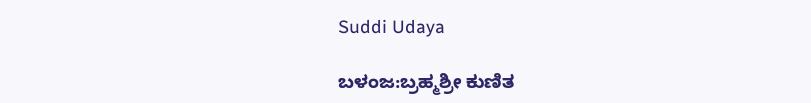Suddi Udaya

ಬಳಂಜ:ಬ್ರಹ್ಮಶ್ರೀ ಕುಣಿತ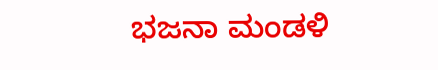ಭಜನಾ ಮಂಡಳಿ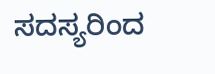ಸದಸ್ಯರಿಂದ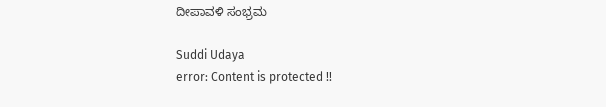ದೀಪಾವಳಿ ಸಂಭ್ರಮ

Suddi Udaya
error: Content is protected !!